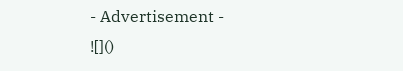- Advertisement -
![]()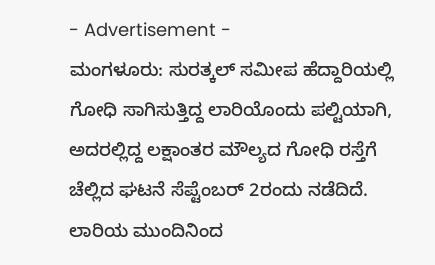- Advertisement -
ಮಂಗಳೂರು: ಸುರತ್ಕಲ್ ಸಮೀಪ ಹೆದ್ದಾರಿಯಲ್ಲಿ ಗೋಧಿ ಸಾಗಿಸುತ್ತಿದ್ದ ಲಾರಿಯೊಂದು ಪಲ್ಟಿಯಾಗಿ, ಅದರಲ್ಲಿದ್ದ ಲಕ್ಷಾಂತರ ಮೌಲ್ಯದ ಗೋಧಿ ರಸ್ತೆಗೆ ಚೆಲ್ಲಿದ ಘಟನೆ ಸೆಪ್ಟೆಂಬರ್ 2ರಂದು ನಡೆದಿದೆ.
ಲಾರಿಯ ಮುಂದಿನಿಂದ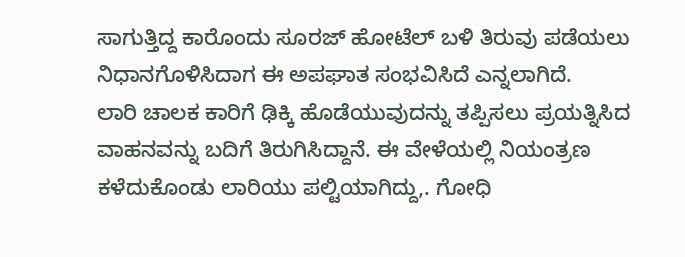ಸಾಗುತ್ತಿದ್ದ ಕಾರೊಂದು ಸೂರಜ್ ಹೋಟೆಲ್ ಬಳಿ ತಿರುವು ಪಡೆಯಲು ನಿಧಾನಗೊಳಿಸಿದಾಗ ಈ ಅಪಘಾತ ಸಂಭವಿಸಿದೆ ಎನ್ನಲಾಗಿದೆ.
ಲಾರಿ ಚಾಲಕ ಕಾರಿಗೆ ಢಿಕ್ಕಿ ಹೊಡೆಯುವುದನ್ನು ತಪ್ಪಿಸಲು ಪ್ರಯತ್ನಿಸಿದ ವಾಹನವನ್ನು ಬದಿಗೆ ತಿರುಗಿಸಿದ್ದಾನೆ. ಈ ವೇಳೆಯಲ್ಲಿ ನಿಯಂತ್ರಣ ಕಳೆದುಕೊಂಡು ಲಾರಿಯು ಪಲ್ಟಿಯಾಗಿದ್ದು,. ಗೋಧಿ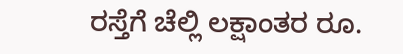ರಸ್ತೆಗೆ ಚೆಲ್ಲಿ ಲಕ್ಷಾಂತರ ರೂ.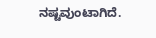ನಷ್ಟವುಂಟಾಗಿದೆ.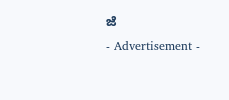ಜೆ
- Advertisement -